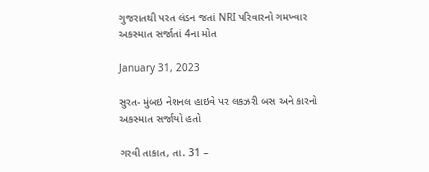ગુજરાતથી પરત લંડન જતાં NRI પરિવારનો ગમખ્વાર અકસ્માત સર્જાતાં 4ના મોત

January 31, 2023

સુરત- મુંબઇ નેશનલ હાઇવે પર લકઝરી બસ અને કારનો અકસ્માત સર્જાયો હતો

ગરવી તાકાત, તા. 31 –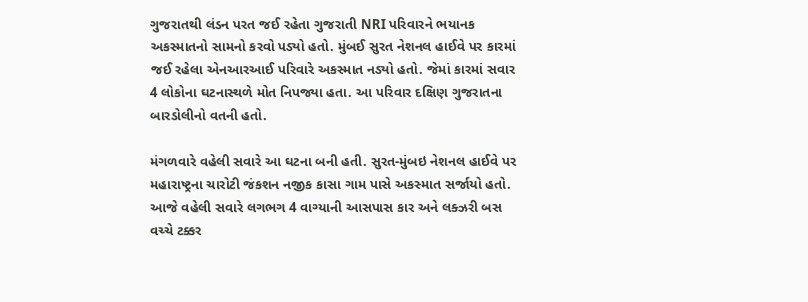ગુજરાતથી લંડન પરત જઈ રહેતા ગુજરાતી NRI પરિવારને ભયાનક અકસ્માતનો સામનો કરવો પડ્યો હતો. મુંબઈ સુરત નેશનલ હાઈવે પર કારમાં જઈ રહેલા એનઆરઆઈ પરિવારે અકસ્માત નડ્યો હતો. જેમાં કારમાં સવાર 4 લોકોના ઘટનાસ્થળે મોત નિપજ્યા હતા. આ પરિવાર દક્ષિણ ગુજરાતના બારડોલીનો વતની હતો.

મંગળવારે વહેલી સવારે આ ઘટના બની હતી. સુરત-મુંબઇ નેશનલ હાઈવે પર મહારાષ્ટ્રના ચારોટી જંકશન નજીક કાસા ગામ પાસે અકસ્માત સર્જાયો હતો. આજે વહેલી સવારે લગભગ 4 વાગ્યાની આસપાસ કાર અને લક્ઝરી બસ વચ્ચે ટક્કર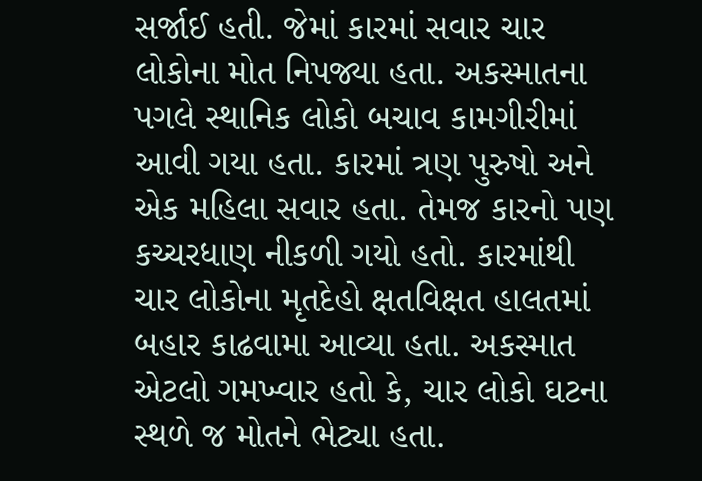સર્જાઈ હતી. જેમાં કારમાં સવાર ચાર લોકોના મોત નિપજ્યા હતા. અકસ્માતના પગલે સ્થાનિક લોકો બચાવ કામગીરીમાં આવી ગયા હતા. કારમાં ત્રણ પુરુષો અને એક મહિલા સવાર હતા. તેમજ કારનો પણ કચ્ચરધાણ નીકળી ગયો હતો. કારમાંથી ચાર લોકોના મૃતદેહો ક્ષતવિક્ષત હાલતમાં બહાર કાઢવામા આવ્યા હતા. અકસ્માત એટલો ગમખ્વાર હતો કે, ચાર લોકો ઘટના સ્થળે જ મોતને ભેટ્યા હતા.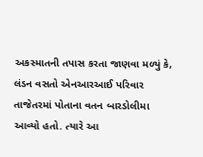અકસ્માતની તપાસ કરતા જાણવા મળ્યું કે, લંડન વસતો એનઆરઆઈ પરિવાર તાજેતરમાં પોતાના વતન બારડોલીમા આવ્યો હતો. ત્યારે આ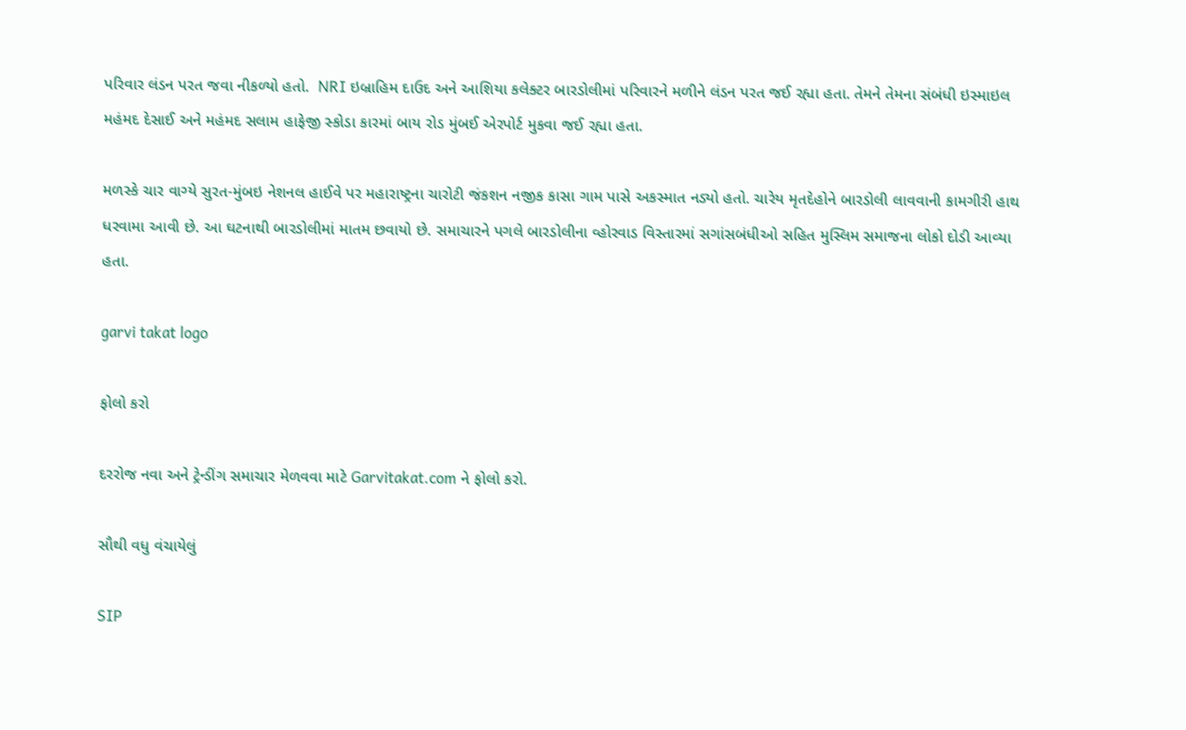પરિવાર લંડન પરત જવા નીકળ્યો હતો.  NRI ઇબ્રાહિમ દાઉદ અને આશિયા કલેક્ટર બારડોલીમાં પરિવારને મળીને લંડન પરત જઈ રહ્યા હતા. તેમને તેમના સંબંધી ઇસ્માઇલ મહંમદ દેસાઈ અને મહંમદ સલામ હાફેજી સ્કોડા કારમાં બાય રોડ મુંબઈ એરપોર્ટ મુકવા જઈ રહ્યા હતા.

મળસ્કે ચાર વાગ્યે સુરત-મુંબઇ નેશનલ હાઈવે પર મહારાષ્ટ્રના ચારોટી જંકશન નજીક કાસા ગામ પાસે અકસ્માત નડ્યો હતો. ચારેય મૃતદેહોને બારડોલી લાવવાની કામગીરી હાથ ધરવામા આવી છે. આ ઘટનાથી બારડોલીમાં માતમ છવાયો છે. સમાચારને પગલે બારડોલીના વ્હોરવાડ વિસ્તારમાં સગાંસબંધીઓ સહિત મુસ્લિમ સમાજના લોકો દોડી આવ્યા હતા.

garvi takat logo

ફોલો કરો

દરરોજ નવા અને ટ્રેન્ડીંગ સમાચાર મેળવવા માટે Garvitakat.com ને ફોલો કરો.

સૌથી વધુ વંચાયેલું

SIP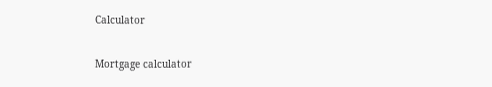Calculator

Mortgage calculator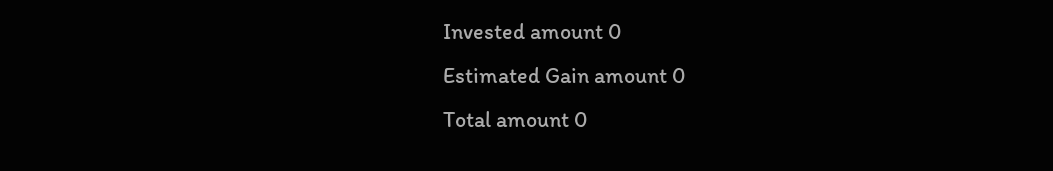Invested amount 0
Estimated Gain amount 0
Total amount 0